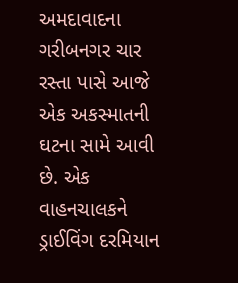અમદાવાદના ગરીબનગર ચાર રસ્તા પાસે આજે એક અકસ્માતની ઘટના સામે આવી છે. એક વાહનચાલકને ડ્રાઈવિંગ દરમિયાન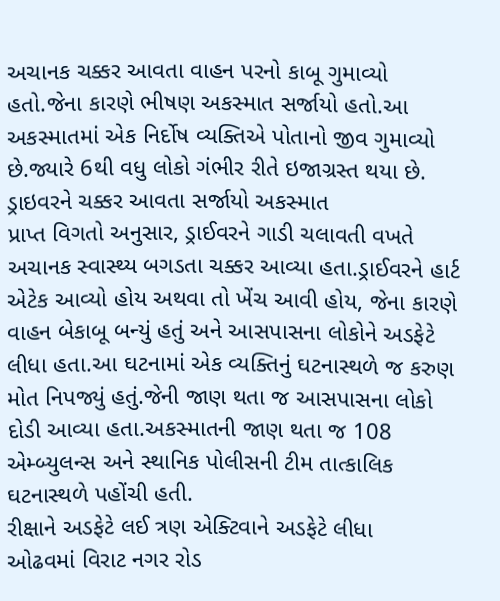અચાનક ચક્કર આવતા વાહન પરનો કાબૂ ગુમાવ્યો હતો.જેના કારણે ભીષણ અકસ્માત સર્જાયો હતો.આ અકસ્માતમાં એક નિર્દોષ વ્યક્તિએ પોતાનો જીવ ગુમાવ્યો છે.જ્યારે 6થી વધુ લોકો ગંભીર રીતે ઇજાગ્રસ્ત થયા છે.
ડ્રાઇવરને ચક્કર આવતા સર્જાયો અકસ્માત
પ્રાપ્ત વિગતો અનુસાર, ડ્રાઈવરને ગાડી ચલાવતી વખતે અચાનક સ્વાસ્થ્ય બગડતા ચક્કર આવ્યા હતા.ડ્રાઈવરને હાર્ટ એટેક આવ્યો હોય અથવા તો ખેંચ આવી હોય, જેના કારણે વાહન બેકાબૂ બન્યું હતું અને આસપાસના લોકોને અડફેટે લીધા હતા.આ ઘટનામાં એક વ્યક્તિનું ઘટનાસ્થળે જ કરુણ મોત નિપજ્યું હતું.જેની જાણ થતા જ આસપાસના લોકો દોડી આવ્યા હતા.અકસ્માતની જાણ થતા જ 108 એમ્બ્યુલન્સ અને સ્થાનિક પોલીસની ટીમ તાત્કાલિક ઘટનાસ્થળે પહોંચી હતી.
રીક્ષાને અડફેટે લઈ ત્રણ એક્ટિવાને અડફેટે લીધા
ઓઢવમાં વિરાટ નગર રોડ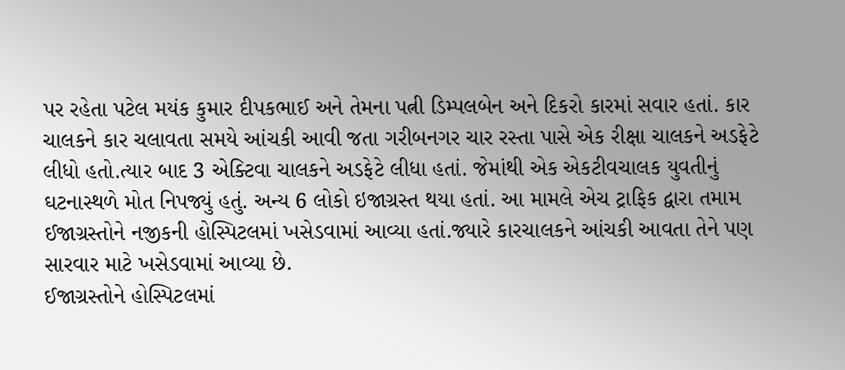પર રહેતા પટેલ મયંક કુમાર દીપકભાઈ અને તેમના પત્ની ડિમ્પલબેન અને દિકરો કારમાં સવાર હતાં. કાર ચાલકને કાર ચલાવતા સમયે આંચકી આવી જતા ગરીબનગર ચાર રસ્તા પાસે એક રીક્ષા ચાલકને અડફેટે લીધો હતો.ત્યાર બાદ 3 એક્ટિવા ચાલકને અડફેટે લીધા હતાં. જેમાંથી એક એકટીવચાલક યુવતીનું ઘટનાસ્થળે મોત નિપજ્યું હતું. અન્ય 6 લોકો ઇજાગ્રસ્ત થયા હતાં. આ મામલે એચ ટ્રાફિક દ્વારા તમામ ઈજાગ્રસ્તોને નજીકની હોસ્પિટલમાં ખસેડવામાં આવ્યા હતાં.જ્યારે કારચાલકને આંચકી આવતા તેને પણ સારવાર માટે ખસેડવામાં આવ્યા છે.
ઈજાગ્રસ્તોને હોસ્પિટલમાં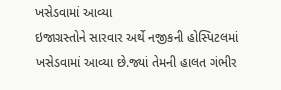ખસેડવામાં આવ્યા
ઇજાગ્રસ્તોને સારવાર અર્થે નજીકની હોસ્પિટલમાં ખસેડવામાં આવ્યા છે.જ્યાં તેમની હાલત ગંભીર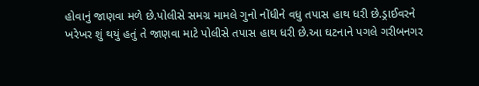હોવાનું જાણવા મળે છે.પોલીસે સમગ્ર મામલે ગુનો નોંધીને વધુ તપાસ હાથ ધરી છે.ડ્રાઈવરને ખરેખર શું થયું હતું તે જાણવા માટે પોલીસે તપાસ હાથ ધરી છે.આ ઘટનાને પગલે ગરીબનગર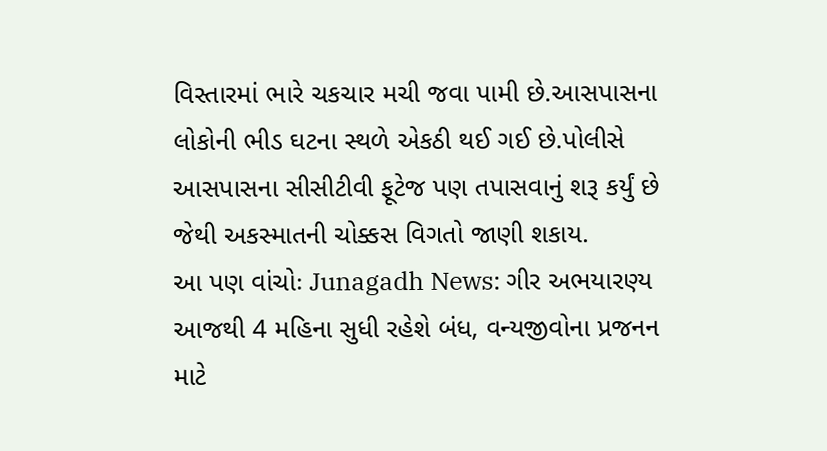વિસ્તારમાં ભારે ચકચાર મચી જવા પામી છે.આસપાસના લોકોની ભીડ ઘટના સ્થળે એકઠી થઈ ગઈ છે.પોલીસે આસપાસના સીસીટીવી ફૂટેજ પણ તપાસવાનું શરૂ કર્યું છે જેથી અકસ્માતની ચોક્કસ વિગતો જાણી શકાય.
આ પણ વાંચોઃ Junagadh News: ગીર અભયારણ્ય આજથી 4 મહિના સુધી રહેશે બંધ, વન્યજીવોના પ્રજનન માટે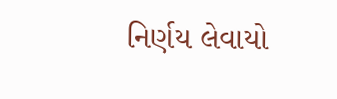નિર્ણય લેવાયો